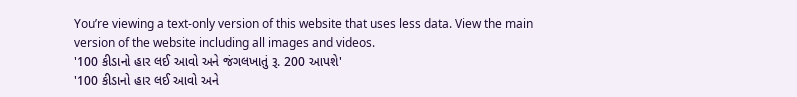You’re viewing a text-only version of this website that uses less data. View the main version of the website including all images and videos.
'100 કીડાનો હાર લઈ આવો અને જંગલખાતું રૂ. 200 આપશે'
'100 કીડાનો હાર લઈ આવો અને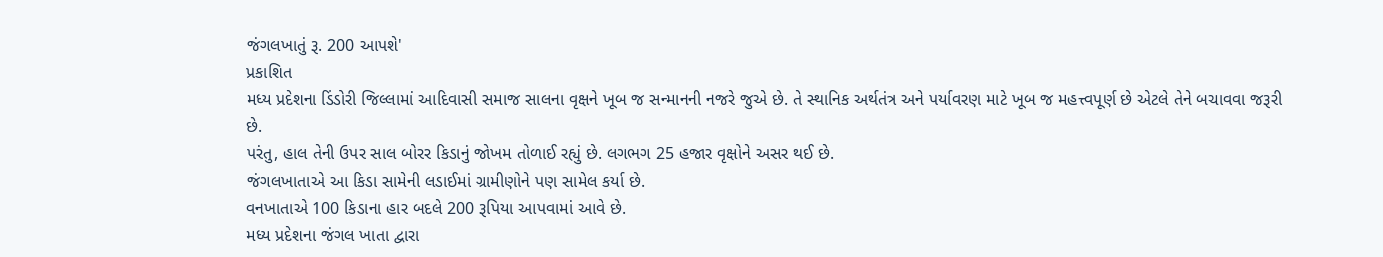જંગલખાતું રૂ. 200 આપશે'
પ્રકાશિત
મધ્ય પ્રદેશના ડિંડોરી જિલ્લામાં આદિવાસી સમાજ સાલના વૃક્ષને ખૂબ જ સન્માનની નજરે જુએ છે. તે સ્થાનિક અર્થતંત્ર અને પર્યાવરણ માટે ખૂબ જ મહત્ત્વપૂર્ણ છે એટલે તેને બચાવવા જરૂરી છે.
પરંતુ, હાલ તેની ઉપર સાલ બોરર કિડાનું જોખમ તોળાઈ રહ્યું છે. લગભગ 25 હજાર વૃક્ષોને અસર થઈ છે.
જંગલખાતાએ આ કિડા સામેની લડાઈમાં ગ્રામીણોને પણ સામેલ કર્યા છે.
વનખાતાએ 100 કિડાના હાર બદલે 200 રૂપિયા આપવામાં આવે છે.
મધ્ય પ્રદેશના જંગલ ખાતા દ્વારા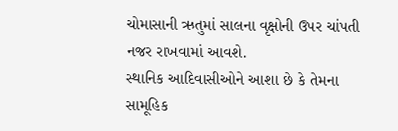ચોમાસાની ઋતુમાં સાલના વૃક્ષોની ઉપર ચાંપતી નજર રાખવામાં આવશે.
સ્થાનિક આદિવાસીઓને આશા છે કે તેમના સામૂહિક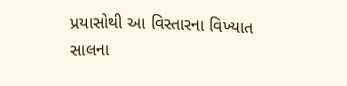પ્રયાસોથી આ વિસ્તારના વિખ્યાત સાલના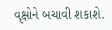વૃક્ષોને બચાવી શકાશે.